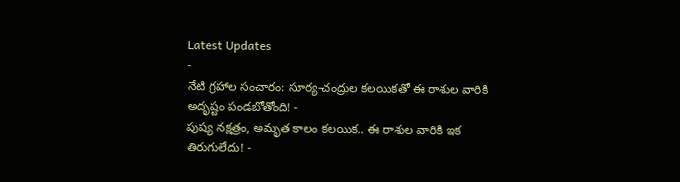Latest Updates
-
నేటి గ్రహాల సంచారం: సూర్య-చంద్రుల కలయికతో ఈ రాశుల వారికి అదృష్టం పండబోతోంది! -
పుష్య నక్షత్రం, అమృత కాలం కలయిక.. ఈ రాశుల వారికి ఇక తిరుగులేదు! -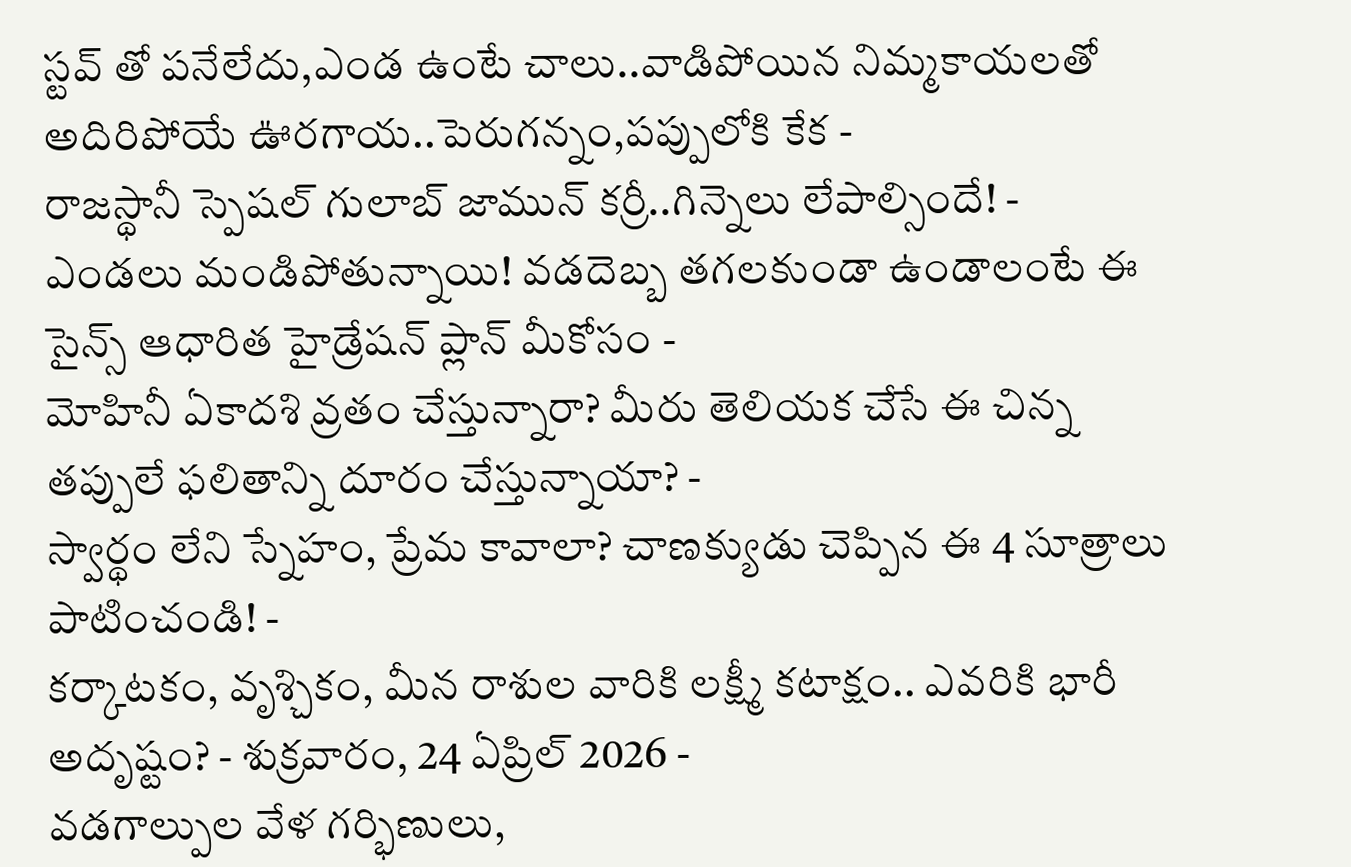స్టవ్ తో పనేలేదు,ఎండ ఉంటే చాలు..వాడిపోయిన నిమ్మకాయలతో అదిరిపోయే ఊరగాయ..పెరుగన్నం,పప్పులోకి కేక -
రాజస్థానీ స్పెషల్ గులాబ్ జామున్ కర్రీ..గిన్నెలు లేపాల్సిందే! -
ఎండలు మండిపోతున్నాయి! వడదెబ్బ తగలకుండా ఉండాలంటే ఈ సైన్స్ ఆధారిత హైడ్రేషన్ ప్లాన్ మీకోసం -
మోహినీ ఏకాదశి వ్రతం చేస్తున్నారా? మీరు తెలియక చేసే ఈ చిన్న తప్పులే ఫలితాన్ని దూరం చేస్తున్నాయా? -
స్వార్థం లేని స్నేహం, ప్రేమ కావాలా? చాణక్యుడు చెప్పిన ఈ 4 సూత్రాలు పాటించండి! -
కర్కాటకం, వృశ్చికం, మీన రాశుల వారికి లక్ష్మీ కటాక్షం.. ఎవరికి భారీ అదృష్టం? - శుక్రవారం, 24 ఏప్రిల్ 2026 -
వడగాల్పుల వేళ గర్భిణులు,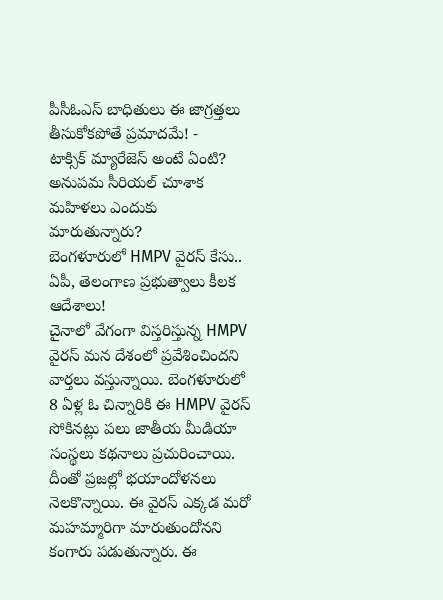పీసీఓఎస్ బాధితులు ఈ జాగ్రత్తలు తీసుకోకపోతే ప్రమాదమే! -
టాక్సిక్ మ్యారేజెస్ అంటే ఏంటి? అనుపమ సీరియల్ చూశాక మహిళలు ఎందుకు మారుతున్నారు?
బెంగళూరులో HMPV వైరస్ కేసు.. ఏపీ, తెలంగాణ ప్రభుత్వాలు కీలక ఆదేశాలు!
చైనాలో వేగంగా విస్తరిస్తున్న HMPV వైరస్ మన దేశంలో ప్రవేశించిందని వార్తలు వస్తున్నాయి. బెంగళూరులో 8 ఏళ్ల ఓ చిన్నారికి ఈ HMPV వైరస్ సోకినట్లు పలు జాతీయ మీడియా సంస్థలు కథనాలు ప్రచురించాయి. దీంతో ప్రజల్లో భయాందోళనలు నెలకొన్నాయి. ఈ వైరస్ ఎక్కడ మరో మహమ్మారిగా మారుతుందోనని కంగారు పడుతున్నారు. ఈ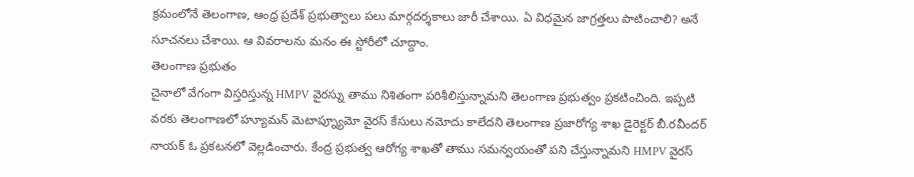క్రమంలోనే తెలంగాణ, ఆంధ్ర ప్రదేశ్ ప్రభుత్వాలు పలు మార్గదర్శకాలు జారీ చేశాయి. ఏ విధమైన జాగ్రత్తలు పాటించాలి? అనే సూచనలు చేశాయి. ఆ వివరాలను మనం ఈ స్టోరీలో చూద్దాం.
తెలంగాణ ప్రభుతం
చైనాలో వేగంగా విస్తరిస్తున్న HMPV వైరస్ను తాము నిశితంగా పరిశీలిస్తున్నామని తెలంగాణ ప్రభుత్వం ప్రకటించింది. ఇప్పటి వరకు తెలంగాణలో హ్యూమన్ మెటాప్న్యూమో వైరస్ కేసులు నమోదు కాలేదని తెలంగాణ ప్రజారోగ్య శాఖ డైరెక్టర్ బీ.రవీందర్ నాయక్ ఓ ప్రకటనలో వెల్లడించారు. కేంద్ర ప్రభుత్వ ఆరోగ్య శాఖతో తాము సమన్వయంతో పని చేస్తున్నామని HMPV వైరస్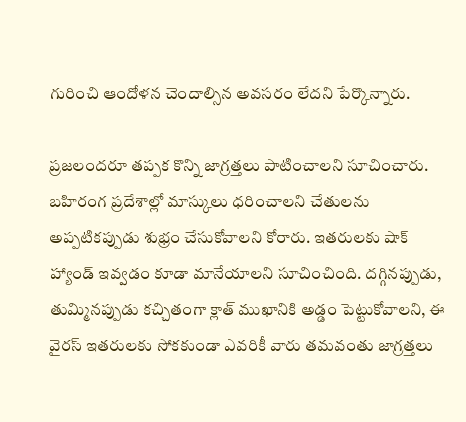గురించి ఆందోళన చెందాల్సిన అవసరం లేదని పేర్కొన్నారు.

ప్రజలందరూ తప్పక కొన్ని జాగ్రత్తలు పాటించాలని సూచించారు. బహిరంగ ప్రదేశాల్లో మాస్కులు ధరించాలని చేతులను అప్పటికప్పుడు శుభ్రం చేసుకోవాలని కోరారు. ఇతరులకు షాక్ హ్యాండ్ ఇవ్వడం కూడా మానేయాలని సూచించింది. దగ్గినప్పుడు, తుమ్మినప్పుడు కచ్చితంగా క్లాత్ ముఖానికి అడ్డం పెట్టుకోవాలని, ఈ వైరస్ ఇతరులకు సోకకుండా ఎవరికీ వారు తమవంతు జాగ్రత్తలు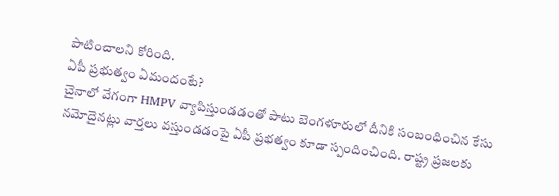పాటించాలని కోరింది.
ఏపీ ప్రభుత్వం ఏమందంటే?
చైనాలో వేగంగా HMPV వ్యాపిస్తుండడంతో పాటు బెంగళూరులో దీనికి సంబంధించిన కేసు నమోదైనట్లు వార్తలు వస్తుండడంపై ఏపీ ప్రభత్వం కూడా స్పందించింది. రాష్ట్ర ప్రజలకు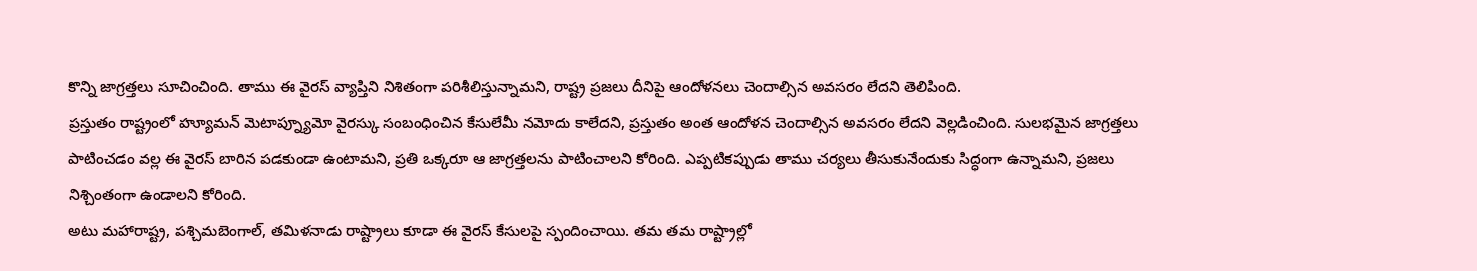కొన్ని జాగ్రత్తలు సూచించింది. తాము ఈ వైరస్ వ్యాప్తిని నిశితంగా పరిశీలిస్తున్నామని, రాష్ట్ర ప్రజలు దీనిపై ఆందోళనలు చెందాల్సిన అవసరం లేదని తెలిపింది.
ప్రస్తుతం రాష్ట్రంలో హ్యూమన్ మెటాప్న్యూమో వైరస్కు సంబంధించిన కేసులేమీ నమోదు కాలేదని, ప్రస్తుతం అంత ఆందోళన చెందాల్సిన అవసరం లేదని వెల్లడించింది. సులభమైన జాగ్రత్తలు పాటించడం వల్ల ఈ వైరస్ బారిన పడకుండా ఉంటామని, ప్రతి ఒక్కరూ ఆ జాగ్రత్తలను పాటించాలని కోరింది. ఎప్పటికప్పుడు తాము చర్యలు తీసుకునేందుకు సిద్ధంగా ఉన్నామని, ప్రజలు నిశ్చింతంగా ఉండాలని కోరింది.
అటు మహారాష్ట్ర, పశ్చిమబెంగాల్, తమిళనాడు రాష్ట్రాలు కూడా ఈ వైరస్ కేసులపై స్పందించాయి. తమ తమ రాష్ట్రాల్లో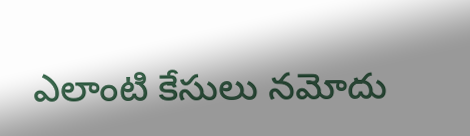ఎలాంటి కేసులు నమోదు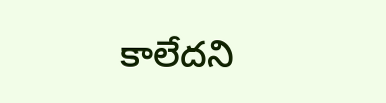కాలేదని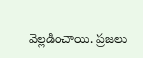వెల్లడించాయి. ప్రజలు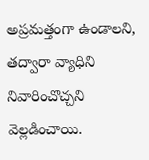అప్రమత్తంగా ఉండాలని, తద్వారా వ్యాధిని నివారించొచ్చని వెల్లడించాయి.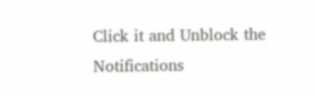Click it and Unblock the Notifications